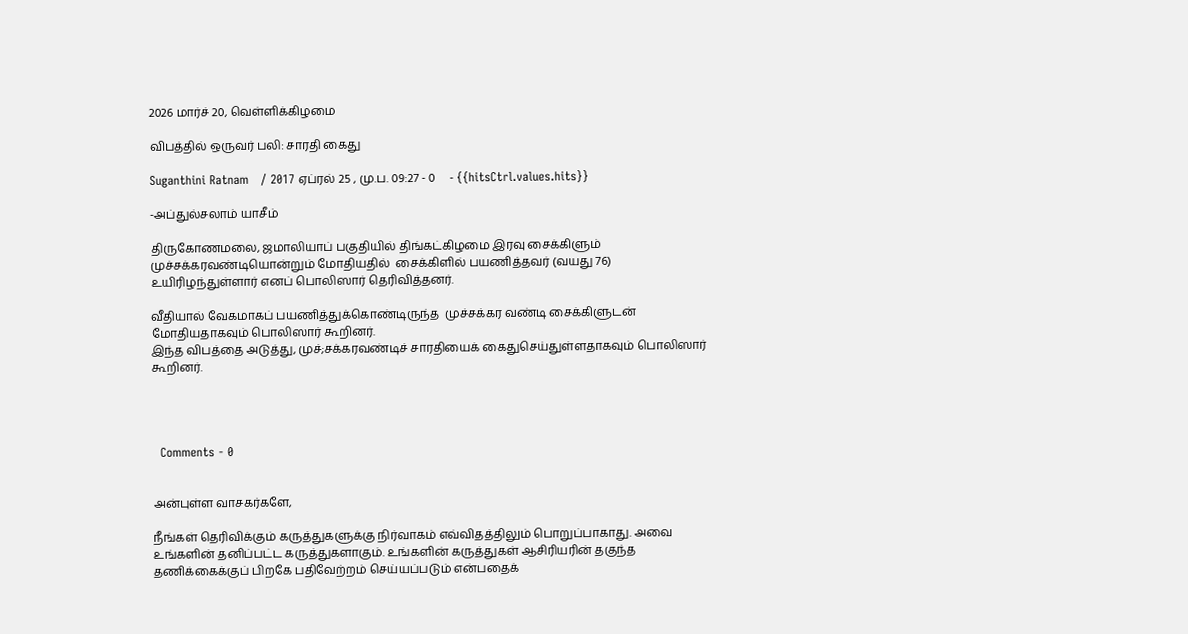2026 மார்ச் 20, வெள்ளிக்கிழமை

விபத்தில் ஒருவர் பலி: சாரதி கைது

Suganthini Ratnam   / 2017 ஏப்ரல் 25 , மு.ப. 09:27 - 0     - {{hitsCtrl.values.hits}}

-அப்துல்சலாம் யாசீம்

திருகோணமலை, ஜமாலியாப் பகுதியில் திங்கட்கிழமை இரவு சைக்கிளும் முச்சக்கரவண்டியொன்றும் மோதியதில்  சைக்கிளில் பயணித்தவர் (வயது 76) உயிரிழந்துள்ளார் எனப் பொலிஸார் தெரிவித்தனர்.

வீதியால் வேகமாகப் பயணித்துக்கொண்டிருந்த  முச்சக்கர வண்டி சைக்கிளுடன் மோதியதாகவும் பொலிஸார் கூறினர்.
இந்த விபத்தை அடுத்து, முச்;சக்கரவண்டிச் சாரதியைக் கைதுசெய்துள்ளதாகவும் பொலிஸார் கூறினர்.




  Comments - 0


அன்புள்ள வாசகர்களே,

நீங்கள் தெரிவிக்கும் கருத்துகளுக்கு நிர்வாகம் எவ்விதத்திலும் பொறுப்பாகாது. அவை உங்களின் தனிப்பட்ட கருத்துகளாகும். உங்களின் கருத்துகள் ஆசிரியரின் தகுந்த தணிக்கைக்குப் பிறகே பதிவேற்றம் செய்யப்படும் என்பதைக்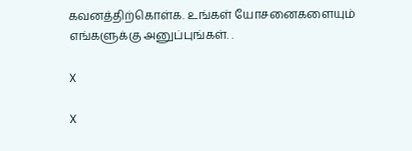கவனத்திற்கொள்க. உங்கள் யோசனைகளையும் எங்களுக்கு அனுப்புங்கள். .

X

X